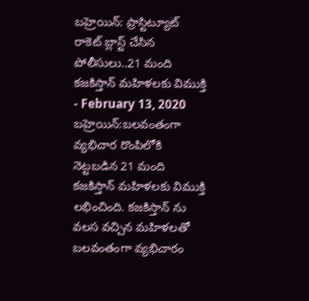బహ్రెయిన్: ప్రాస్టిట్యూట్ రాకెట్ బ్లాస్ట్ చేసిన పోలీసులు..21 మంది కజకిస్తాన్ మహిళలకు విముక్తి
- February 13, 2020
బహ్రెయిన్:బలవంతంగా వ్యభిచార రొంపిలోకి నెట్టబడిన 21 మంది కజకిస్తాన్ మహిళలకు విముక్తి లభించింది. కజకిస్తాన్ ను వలస వచ్చిన మహిళలతో బలవంతంగా వ్యభిచారం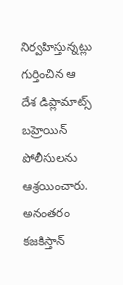నిర్వహిస్తున్నట్లు గుర్తించిన ఆ దేశ డిప్లామాట్స్ బహ్రెయిన్ పోలీసులను ఆశ్రయించారు. అనంతరం కజకిస్తాన్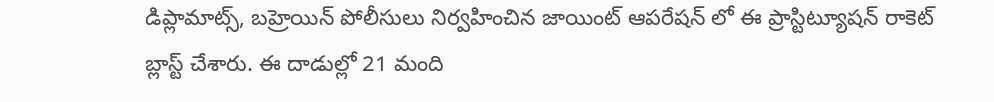డిప్లామాట్స్, బహ్రెయిన్ పోలీసులు నిర్వహించిన జాయింట్ ఆపరేషన్ లో ఈ ప్రాస్టిట్యూషన్ రాకెట్ బ్లాస్ట్ చేశారు. ఈ దాడుల్లో 21 మంది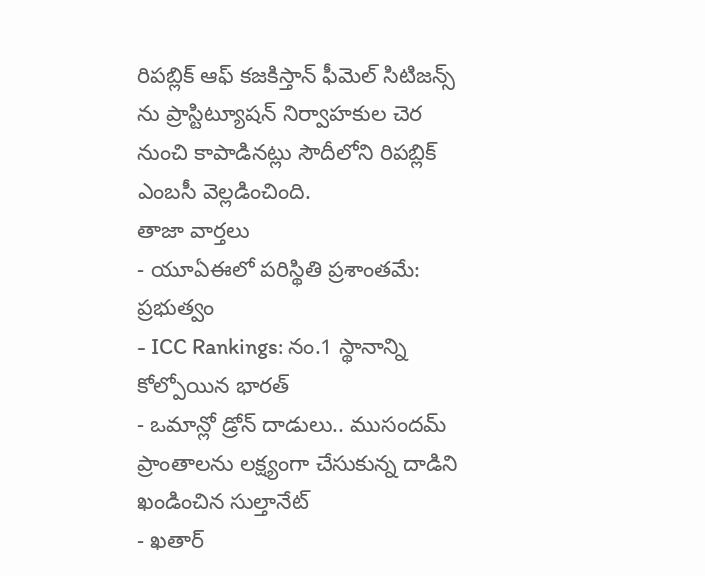రిపబ్లిక్ ఆఫ్ కజకిస్తాన్ ఫీమెల్ సిటిజన్స్ ను ప్రాస్టిట్యూషన్ నిర్వాహకుల చెర నుంచి కాపాడినట్లు సౌదీలోని రిపబ్లిక్ ఎంబసీ వెల్లడించింది.
తాజా వార్తలు
- యూఏఈలో పరిస్థితి ప్రశాంతమే: ప్రభుత్వం
- ICC Rankings: నం.1 స్థానాన్ని కోల్పోయిన భారత్
- ఒమాన్లో డ్రోన్ దాడులు.. ముసందమ్ ప్రాంతాలను లక్ష్యంగా చేసుకున్న దాడిని ఖండించిన సుల్తానేట్
- ఖతార్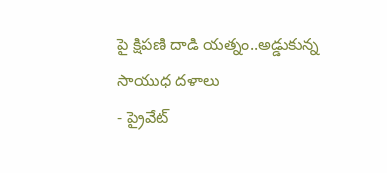పై క్షిపణి దాడి యత్నం..అడ్డుకున్న సాయుధ దళాలు
- ప్రైవేట్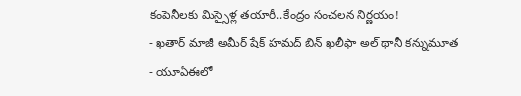కంపెనీలకు మిస్సైళ్ల తయారీ..కేంద్రం సంచలన నిర్ణయం!
- ఖతార్ మాజీ అమీర్ షేక్ హమద్ బిన్ ఖలీఫా అల్ థానీ కన్నుమూత
- యూఏఈలో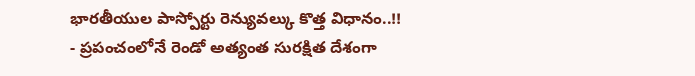భారతీయుల పాస్పోర్టు రెన్యువల్కు కొత్త విధానం..!!
- ప్రపంచంలోనే రెండో అత్యంత సురక్షిత దేశంగా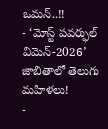ఒమన్..!!
- ‘మోస్ట్ పవర్ఫుల్ విమెన్-2026’ జాబితాలో తెలుగు మహిళలు!
-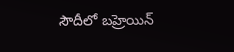సౌదీలో బహ్రెయిన్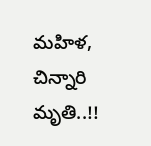మహిళ, చిన్నారి మృతి..!!